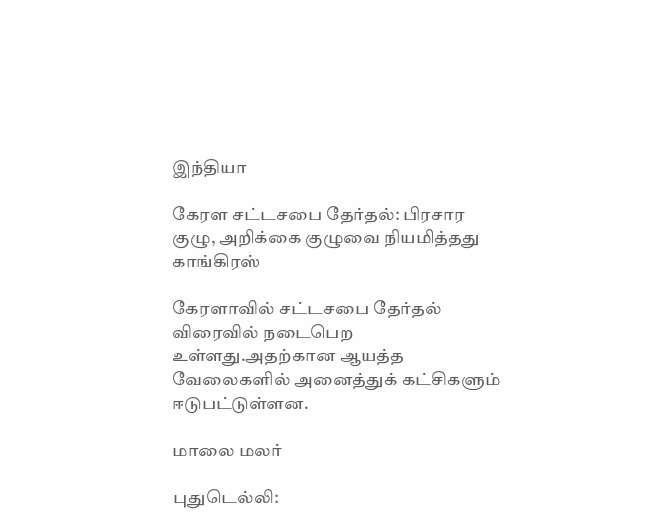இந்தியா

கேரள சட்டசபை தேர்தல்: பிரசார குழு, அறிக்கை குழுவை நியமித்தது காங்கிரஸ்

கேரளாவில் சட்டசபை தேர்தல் விரைவில் நடைபெற உள்ளது.அதற்கான ஆயத்த வேலைகளில் அனைத்துக் கட்சிகளும் ஈடுபட்டுள்ளன.

மாலை மலர்

புதுடெல்லி: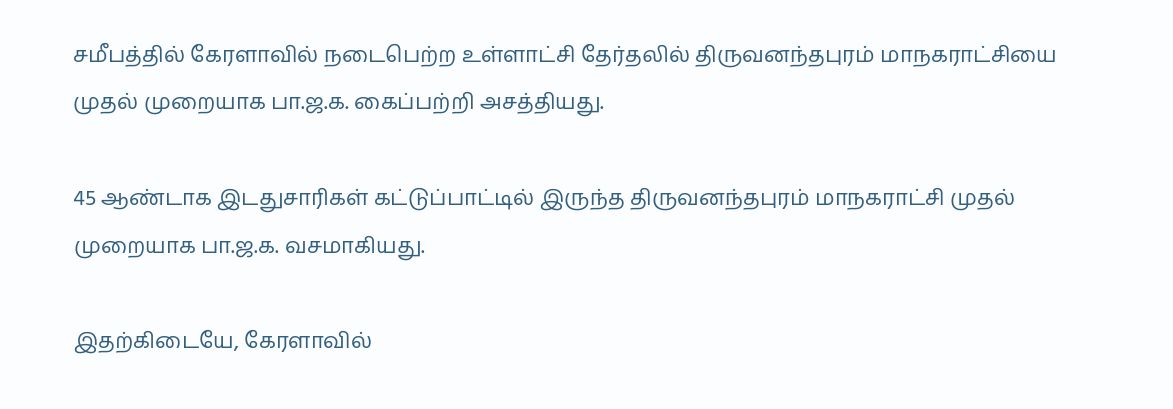சமீபத்தில் கேரளாவில் நடைபெற்ற உள்ளாட்சி தேர்தலில் திருவனந்தபுரம் மாநகராட்சியை முதல் முறையாக பா.ஜ.க. கைப்பற்றி அசத்தியது.

45 ஆண்டாக இடதுசாரிகள் கட்டுப்பாட்டில் இருந்த திருவனந்தபுரம் மாநகராட்சி முதல் முறையாக பா.ஜ.க. வசமாகியது.

இதற்கிடையே, கேரளாவில்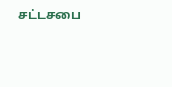சட்டசபை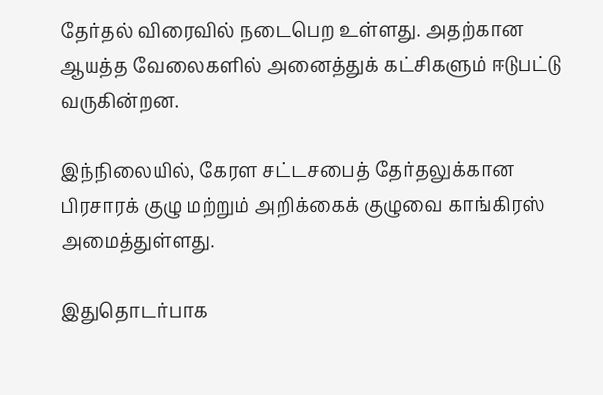தேர்தல் விரைவில் நடைபெற உள்ளது. அதற்கான ஆயத்த வேலைகளில் அனைத்துக் கட்சிகளும் ஈடுபட்டு வருகின்றன.

இந்நிலையில், கேரள சட்டசபைத் தேர்தலுக்கான பிரசாரக் குழு மற்றும் அறிக்கைக் குழுவை காங்கிரஸ் அமைத்துள்ளது.

இதுதொடர்பாக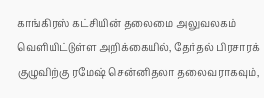காங்கிரஸ் கட்சியின் தலைமை அலுவலகம் வெளியிட்டுள்ள அறிக்கையில், தேர்தல் பிரசாரக் குழுவிற்கு ரமேஷ் சென்னிதலா தலைவராகவும்,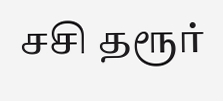சசி தரூர்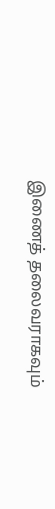இணைத் தலைவராகவும்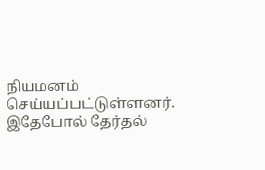நியமனம் செய்யப்பட்டுள்ளனர். இதேபோல் தேர்தல்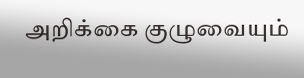அறிக்கை குழுவையும்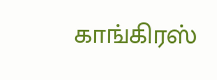காங்கிரஸ்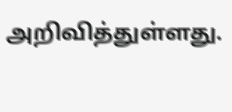அறிவித்துள்ளது.